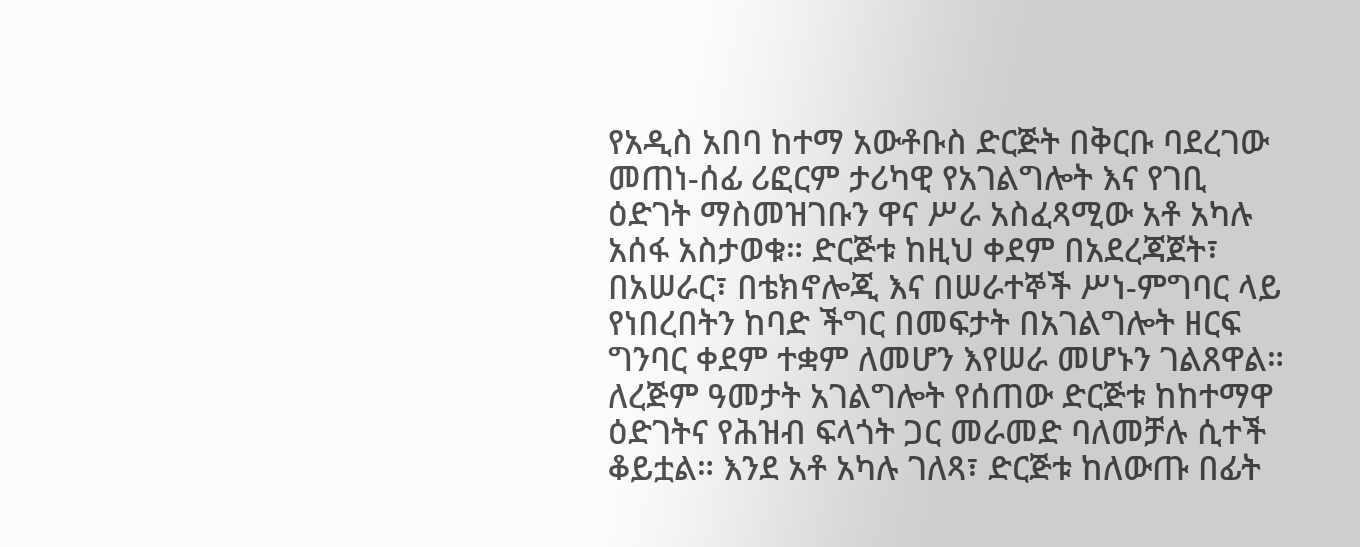የአዲስ አበባ ከተማ አውቶቡስ ድርጅት በቅርቡ ባደረገው መጠነ-ሰፊ ሪፎርም ታሪካዊ የአገልግሎት እና የገቢ ዕድገት ማስመዝገቡን ዋና ሥራ አስፈጻሚው አቶ አካሉ አሰፋ አስታወቁ። ድርጅቱ ከዚህ ቀደም በአደረጃጀት፣ በአሠራር፣ በቴክኖሎጂ እና በሠራተኞች ሥነ-ምግባር ላይ የነበረበትን ከባድ ችግር በመፍታት በአገልግሎት ዘርፍ ግንባር ቀደም ተቋም ለመሆን እየሠራ መሆኑን ገልጸዋል።
ለረጅም ዓመታት አገልግሎት የሰጠው ድርጅቱ ከከተማዋ ዕድገትና የሕዝብ ፍላጎት ጋር መራመድ ባለመቻሉ ሲተች ቆይቷል። እንደ አቶ አካሉ ገለጻ፣ ድርጅቱ ከለውጡ በፊት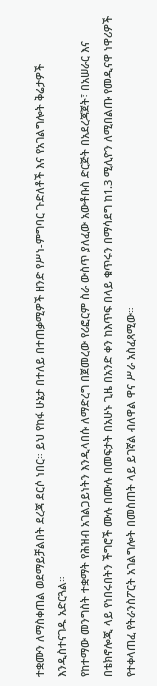ተቋሙን ለማስቀጠል ወደማይቻልበት ደረጃ ደርሶ ነበር። ይህ የከፋ ሁኔታ በተለይ በተጠቃሚዎች ዘንድ የሥነ-ምግባር ጉድለቶች እና የአገልግሎት ቅሬታዎች እንዲስተናገዱ አድርጓል።
የከተማው መንግስት ተቋማት የሕዝብ አገልጋይነትን እንዲላበሱ ለማድረግ በጀመረው የሪፎርም ስራ ውስጥ ያለፈው አውቶቡስ ድርጅት በአደረጃጀት፣ በአሠራር እና በቴክኖሎጂ ላይ የነበሩበትን ችግሮች ሙሉ በሙሉ በመፍታት በአሁኑ ጊዜ በአንድ ቀን ከእጥፍ በላይ ቁጥሩን በማሳደግ ከ1.3 ሚሊዮን ለሚበልጡ የመዲናዋ ነዋሪዎች የተቀላጠፈ የትራንስፖርት አገልግሎት በመስጠት ላይ ይገኛል ብለዋል ዋና ሥራ አስፈጻሚው።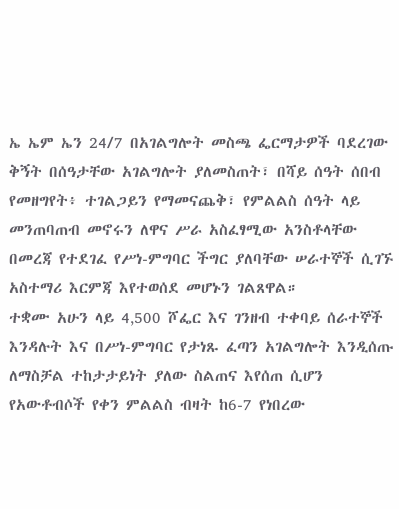ኤ ኤም ኤን 24/7 በአገልግሎት መስጫ ፌርማታዎች ባደረገው ቅኝት በሰዓታቸው አገልግሎት ያለመስጠት፣ በሻይ ሰዓት ሰበብ የመዘግየት፥ ተገልጋይን የማመናጨቅ፣ የምልልስ ሰዓት ላይ መንጠባጠብ መኖሩን ለዋና ሥራ አስፈፃሚው አንስቶላቸው በመረጃ የተደገፈ የሥነ-ምግባር ችግር ያለባቸው ሠራተኞች ሲገኙ አስተማሪ እርምጃ እየተወሰደ መሆኑን ገልጸዋል።
ተቋሙ አሁን ላይ 4‚500 ሾፌር እና ገንዘብ ተቀባይ ሰራተኞች እንዳሉት እና በሥነ-ምግባር የታነጹ ፈጣን አገልግሎት እንዲሰጡ ለማስቻል ተከታታይነት ያለው ስልጠና እየሰጠ ሲሆን የአውቶብሶች የቀን ምልልስ ብዛት ከ6-7 የነበረው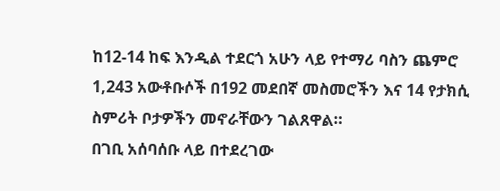ከ12-14 ከፍ እንዲል ተደርጎ አሁን ላይ የተማሪ ባስን ጨምሮ 1,243 አውቶቡሶች በ192 መደበኛ መስመሮችን እና 14 የታክሲ ስምሪት ቦታዎችን መኖራቸውን ገልጸዋል።
በገቢ አሰባሰቡ ላይ በተደረገው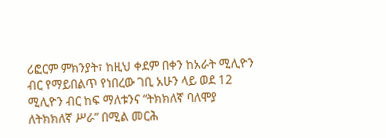ሪፎርም ምክንያት፣ ከዚህ ቀደም በቀን ከአራት ሚሊዮን ብር የማይበልጥ የነበረው ገቢ አሁን ላይ ወደ 12 ሚሊዮን ብር ከፍ ማለቱንና “ትክክለኛ ባለሞያ ለትክክለኛ ሥራ” በሚል መርሕ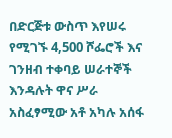በድርጅቱ ውስጥ እየሠሩ የሚገኙ 4,500 ሾፌሮች እና ገንዘብ ተቀባይ ሠራተኞች እንዳሉት ዋና ሥራ አስፈፃሚው አቶ አካሉ አሰፋ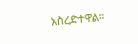አስረድተዋል።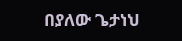በያለው ጌታነህ